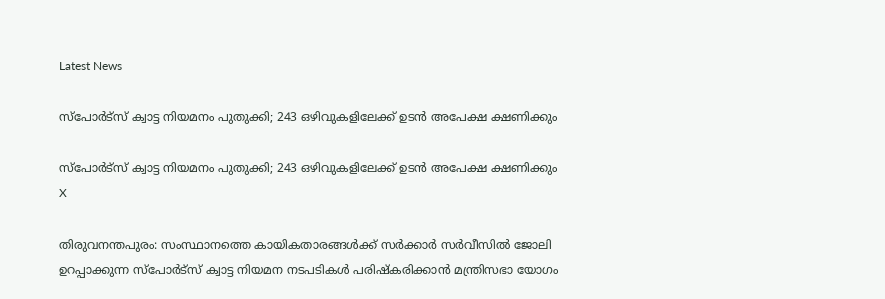Latest News

സ്‌പോര്‍ട്‌സ് ക്വാട്ട നിയമനം പുതുക്കി; 243 ഒഴിവുകളിലേക്ക് ഉടന്‍ അപേക്ഷ ക്ഷണിക്കും

സ്‌പോര്‍ട്‌സ് ക്വാട്ട നിയമനം പുതുക്കി; 243 ഒഴിവുകളിലേക്ക് ഉടന്‍ അപേക്ഷ ക്ഷണിക്കും
X

തിരുവനന്തപുരം: സംസ്ഥാനത്തെ കായികതാരങ്ങള്‍ക്ക് സര്‍ക്കാര്‍ സര്‍വീസില്‍ ജോലി ഉറപ്പാക്കുന്ന സ്‌പോര്‍ട്‌സ് ക്വാട്ട നിയമന നടപടികള്‍ പരിഷ്‌കരിക്കാന്‍ മന്ത്രിസഭാ യോഗം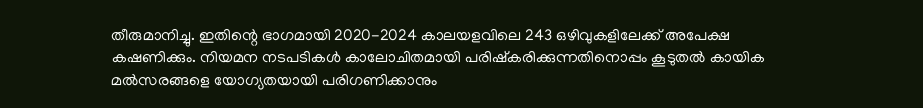തീരുമാനിച്ചു. ഇതിന്റെ ഭാഗമായി 2020-2024 കാലയളവിലെ 243 ഒഴിവുകളിലേക്ക് അപേക്ഷ കഷണിക്കും. നിയമന നടപടികള്‍ കാലോചിതമായി പരിഷ്‌കരിക്കുന്നതിനൊപ്പം കൂടുതല്‍ കായിക മല്‍സരങ്ങളെ യോഗ്യതയായി പരിഗണിക്കാനും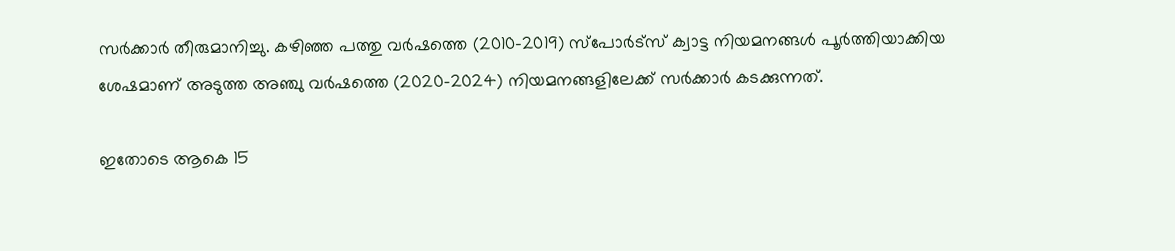സര്‍ക്കാര്‍ തീരുമാനിച്ചു. കഴിഞ്ഞ പത്തു വര്‍ഷത്തെ (2010-2019) സ്‌പോര്‍ട്‌സ് ക്വാട്ട നിയമനങ്ങള്‍ പൂര്‍ത്തിയാക്കിയ ശേഷമാണ് അടുത്ത അഞ്ചു വര്‍ഷത്തെ (2020-2024) നിയമനങ്ങളിലേക്ക് സര്‍ക്കാര്‍ കടക്കുന്നത്.

ഇതോടെ ആകെ 15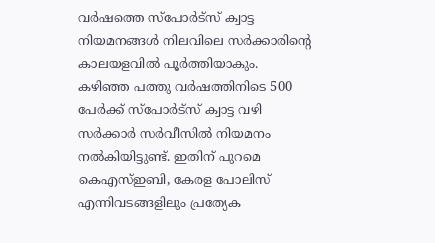വര്‍ഷത്തെ സ്‌പോര്‍ട്‌സ് ക്വാട്ട നിയമനങ്ങള്‍ നിലവിലെ സര്‍ക്കാരിന്റെ കാലയളവില്‍ പൂര്‍ത്തിയാകും. കഴിഞ്ഞ പത്തു വര്‍ഷത്തിനിടെ 500 പേര്‍ക്ക് സ്‌പോര്‍ട്‌സ് ക്വാട്ട വഴി സര്‍ക്കാര്‍ സര്‍വീസില്‍ നിയമനം നല്‍കിയിട്ടുണ്ട്. ഇതിന് പുറമെ കെഎസ്ഇബി, കേരള പോലിസ് എന്നിവടങ്ങളിലും പ്രത്യേക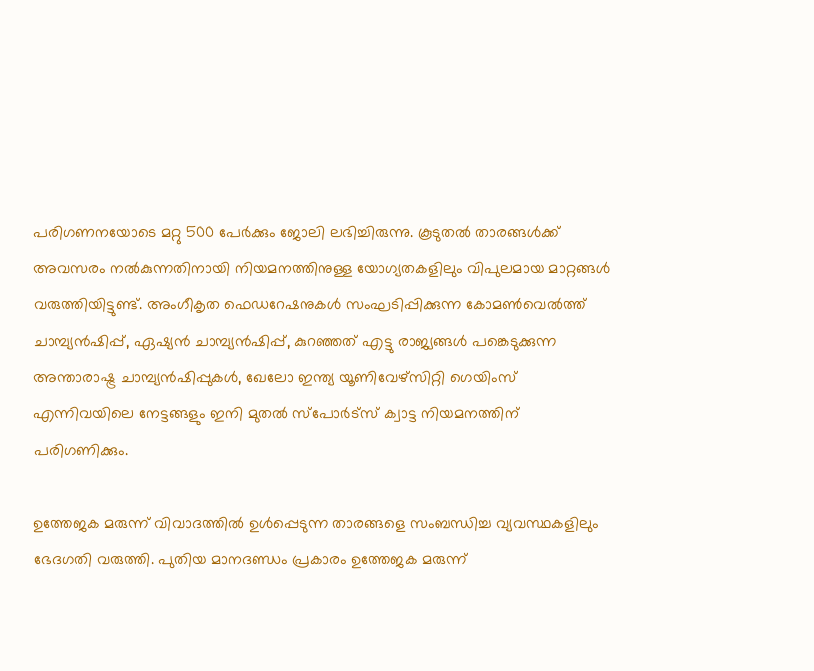പരിഗണനയോടെ മറ്റു 500 പേര്‍ക്കും ജോലി ലഭിച്ചിരുന്നു. കൂടുതല്‍ താരങ്ങള്‍ക്ക് അവസരം നല്‍കുന്നതിനായി നിയമനത്തിനുള്ള യോഗ്യതകളിലും വിപുലമായ മാറ്റങ്ങള്‍ വരുത്തിയിട്ടുണ്ട്. അംഗീകൃത ഫെഡറേഷനുകള്‍ സംഘടിപ്പിക്കുന്ന കോമണ്‍വെല്‍ത്ത് ചാമ്പ്യന്‍ഷിപ്പ്, ഏഷ്യന്‍ ചാമ്പ്യന്‍ഷിപ്പ്, കുറഞ്ഞത് എട്ടു രാജ്യങ്ങള്‍ പങ്കെടുക്കുന്ന അന്താരാഷ്ട്ര ചാമ്പ്യന്‍ഷിപ്പുകള്‍, ഖേലോ ഇന്ത്യ യൂണിവേഴ്‌സിറ്റി ഗെയിംസ് എന്നിവയിലെ നേട്ടങ്ങളും ഇനി മുതല്‍ സ്‌പോര്‍ട്‌സ് ക്വാട്ട നിയമനത്തിന് പരിഗണിക്കും.

ഉത്തേജക മരുന്ന് വിവാദത്തില്‍ ഉള്‍പ്പെടുന്ന താരങ്ങളെ സംബന്ധിച്ച വ്യവസ്ഥകളിലും ഭേദഗതി വരുത്തി. പുതിയ മാനദണ്ഡം പ്രകാരം ഉത്തേജക മരുന്ന്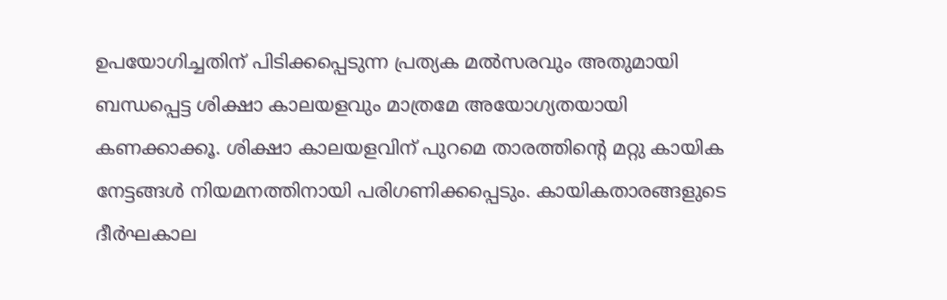ഉപയോഗിച്ചതിന് പിടിക്കപ്പെടുന്ന പ്രത്യക മല്‍സരവും അതുമായി ബന്ധപ്പെട്ട ശിക്ഷാ കാലയളവും മാത്രമേ അയോഗ്യതയായി കണക്കാക്കൂ. ശിക്ഷാ കാലയളവിന് പുറമെ താരത്തിന്റെ മറ്റു കായിക നേട്ടങ്ങള്‍ നിയമനത്തിനായി പരിഗണിക്കപ്പെടും. കായികതാരങ്ങളുടെ ദീര്‍ഘകാല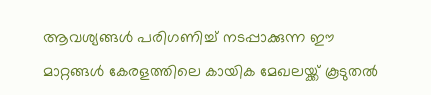ആവശ്യങ്ങള്‍ പരിഗണിച്ച് നടപ്പാക്കുന്ന ഈ മാറ്റങ്ങള്‍ കേരളത്തിലെ കായിക മേഖലയ്ക്ക് കൂടുതല്‍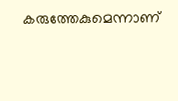കരുത്തേകുമെന്നാണ്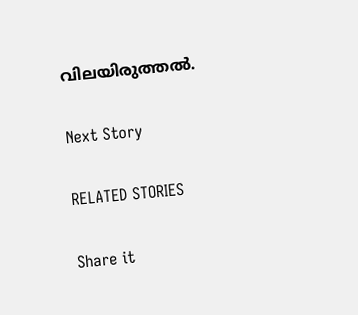വിലയിരുത്തല്‍.

Next Story

RELATED STORIES

Share it